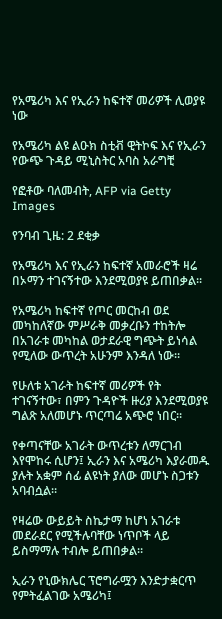የአሜሪካ እና የኢራን ከፍተኛ መሪዎች ሊወያዩ ነው

የአሜሪካ ልዩ ልዑክ ስቲቭ ዊትኮፍ እና የኢራን የውጭ ጉዳይ ሚኒስትር አባስ አራግቺ

የፎቶው ባለመብት, AFP via Getty Images

የንባብ ጊዜ: 2 ደቂቃ

የአሜሪካ እና የኢራን ከፍተኛ አመራሮች ዛሬ በኦማን ተገናኝተው እንደሚወያዩ ይጠበቃል።

የአሜሪካ ከፍተኛ የጦር መርከብ ወደ መካከለኛው ምሥራቅ መቃረቡን ተከትሎ በአገራቱ መካከል ወታደራዊ ግጭት ይነሳል የሚለው ውጥረት አሁንም እንዳለ ነው።

የሁለቱ አገራት ከፍተኛ መሪዎች የት ተገናኝተው፣ በምን ጉዳዮች ዙሪያ እንደሚወያዩ ግልጽ አለመሆኑ ጥርጣሬ አጭሮ ነበር።

የቀጣናቸው አገራት ውጥረቱን ለማርገብ እየሞከሩ ሲሆን፤ ኢራን እና አሜሪካ እያራመዱ ያሉት አቋም ሰፊ ልዩነት ያለው መሆኑ ስጋቱን አባብሷል።

የዛሬው ውይይት ስኬታማ ከሆነ አገራቱ መደራደር የሚችሉባቸው ነጥቦች ላይ ይስማማሉ ተብሎ ይጠበቃል።

ኢራን የኒውክሌር ፕሮግራሟን እንድታቋርጥ የምትፈልገው አሜሪካ፤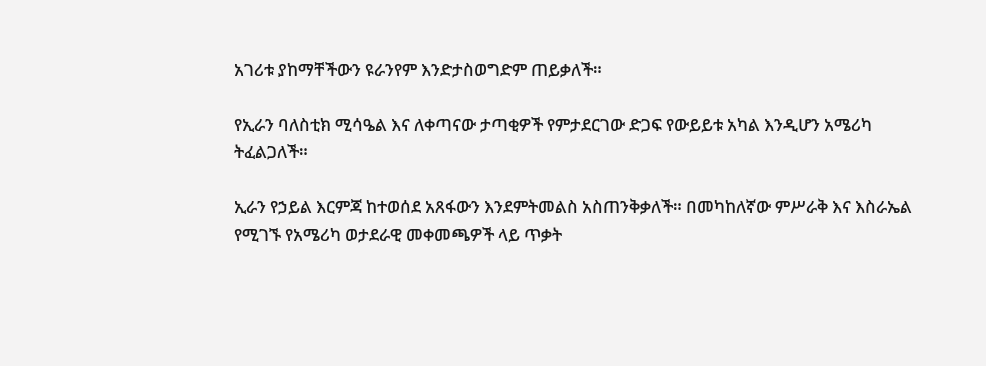አገሪቱ ያከማቸችውን ዩራንየም እንድታስወግድም ጠይቃለች።

የኢራን ባለስቲክ ሚሳዔል እና ለቀጣናው ታጣቂዎች የምታደርገው ድጋፍ የውይይቱ አካል እንዲሆን አሜሪካ ትፈልጋለች።

ኢራን የኃይል እርምጃ ከተወሰደ አጸፋውን እንደምትመልስ አስጠንቅቃለች። በመካከለኛው ምሥራቅ እና እስራኤል የሚገኙ የአሜሪካ ወታደራዊ መቀመጫዎች ላይ ጥቃት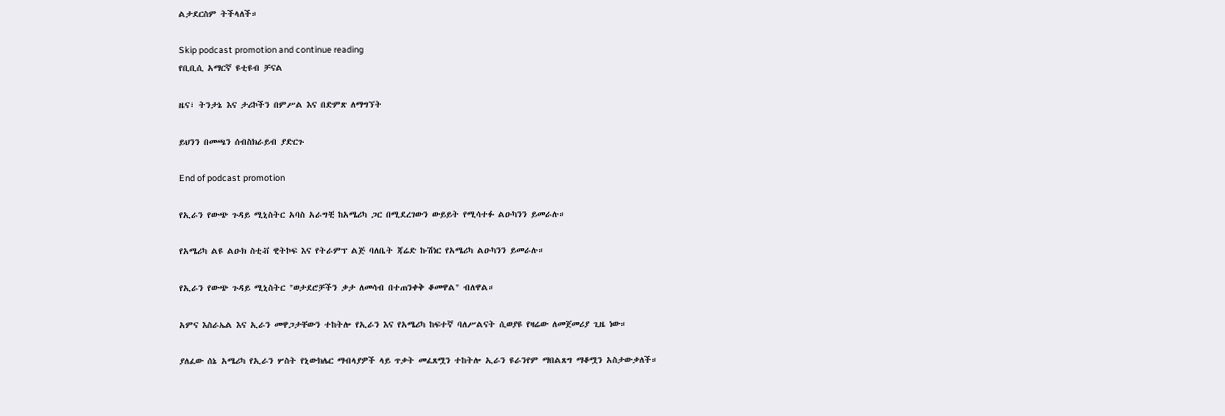ልታደርስም ትችላለች።

Skip podcast promotion and continue reading
የቢቢሲ አማርኛ ዩቲዩብ ቻናል

ዜና፣ ትንታኔ እና ታሪኮችን በምሥል እና በድምጽ ለማግኘት

ይህንን በመጫን ሰብስክራይብ ያድርጉ

End of podcast promotion

የኢራን የውጭ ጉዳይ ሚኒስትር አባስ አራግቺ ከአሜሪካ ጋር በሚደረገውን ውይይት የሚሳተፉ ልዑካንን ይመራሉ።

የአሜሪካ ልዩ ልዑክ ስቲቭ ዊትኮፍ እና የትራምፕ ልጅ ባለቤት ጃሬድ ኩሽነር የአሜሪካ ልዑካንን ይመራሉ።

የኢራን የውጭ ጉዳይ ሚኒስትር "ወታደሮቻችን ቃታ ለመሳብ በተጠንቀቅ ቆመዋል" ብለዋል።

አምና እስራኤል እና ኢራን መዋጋታቸውን ተከትሎ የኢራን እና የአሜሪካ ከፍተኛ ባለሥልናት ሲወያዩ የዛሬው ለመጀመሪያ ጊዜ ነው።

ያለፈው ሰኔ አሜሪካ የኢራን ሦስት የኒውክሌር ማብላያዎች ላይ ጥቃት መፈጸሟን ተከትሎ ኢራን ዩራንየም ማበልጸግ ማቆሟን አስታውቃለች።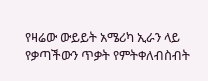የዛሬው ውይይት አሜሪካ ኢራን ላይ የቃጣችውን ጥቃት የምትቀለብስብት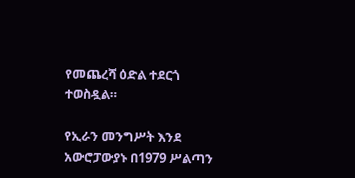የመጨረሻ ዕድል ተደርጎ ተወስዷል።

የኢራን መንግሥት እንደ አውሮፓውያኑ በ1979 ሥልጣን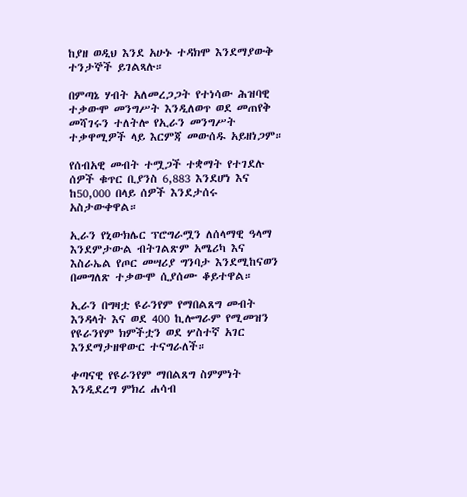ከያዘ ወዲህ እንደ አሁኑ ተዳክሞ እንደማያውቅ ተንታኞች ይገልጻሉ።

በምጣኔ ሃብት አለመረጋጋት የተነሳው ሕዝባዊ ተቃውሞ መንግሥት እንዲለወጥ ወደ መጠየቅ መሻገሩን ተለትሎ የኢራን መንግሥት ተቃዋሚዎች ላይ እርምጃ መውሰዱ አይዘነጋም።

የሰብአዊ መብት ተሟጋች ተቋማት የተገደሉ ሰዎች ቁጥር ቢያንስ 6,883 እንደሆነ እና ከ50,000 በላይ ሰዎች እንደታሰሩ አስታውቀዋል።

ኢራን የኒውክሌር ፕሮግራሟን ለሰላማዊ ዓላማ እንደምታውል ብትገልጽም አሜሪካ እና እስራኤል የጦር መሣሪያ ግንባታ እንደሚከናወን በመግለጽ ተቃውሞ ሲያሰሙ ቆይተዋል።

ኢራን በግዛቷ ዩራንየም የማበልጸግ መብት እንዳላት እና ወደ 400 ኪሎግራም የሚመዝን የዩራንየም ክምችቷን ወደ ሦስተኛ አገር እንደማታዘዋውር ተናግራለች።

ቀጣናዊ የዩራንየም ማበልጸግ ስምምነት እንዲደረግ ምክረ ሐሳብ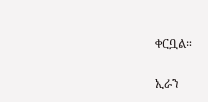ቀርቧል።

ኢራን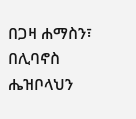በጋዛ ሐማስን፣ በሊባኖስ ሔዝቦላህን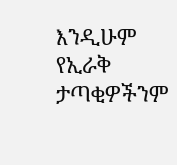እንዲሁም የኢራቅ ታጣቂዎችንም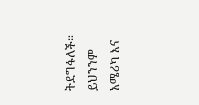ትደግፋለች። ይህንንም አሜሪካ እና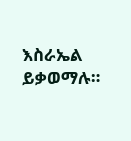እስራኤል ይቃወማሉ።